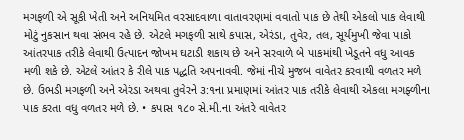મગફળી એ સૂકી ખેતી અને અનિયમિત વરસાદવાળા વાતાવરણમાં વવાતો પાક છે તેથી એકલો પાક લેવાથી મોટું નુકસાન થવા સંભવ રહે છે. એટલે મગફળી સાથે કપાસ, એરંડા, તુવેર, તલ, સૂર્યમુખી જેવા પાકો આંતરપાક તરીકે લેવાથી ઉત્પાદન જોખમ ઘટાડી શકાય છે અને સરવાળે બે પાકમાંથી ખેડૂતને વધુ આવક મળી શકે છે. એટલે આંતર કે રીલે પાક પદ્ધતિ અપનાવવી. જેમાં નીચે મુજબ વાવેતર કરવાથી વળતર મળે છે. ઉભડી મગફળી અને એરંડા અથવા તુવેરને ૩:૧ના પ્રમાણમાં આંતર પાક તરીકે લેવાથી એકલા મગફ્ળીના પાક કરતા વધુ વળતર મળે છે. • કપાસ ૧૮૦ સે.મી.ના અંતરે વાવેતર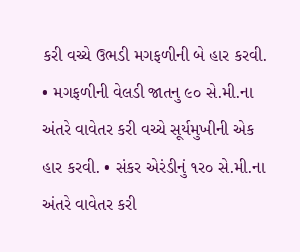કરી વચ્ચે ઉભડી મગફળીની બે હાર કરવી. • મગફળીની વેલડી જાતનુ ૯૦ સે.મી.ના અંતરે વાવેતર કરી વચ્ચે સૂર્યમુખીની એક હાર કરવી. • સંકર એરંડીનું ૧ર૦ સે.મી.ના અંતરે વાવેતર કરી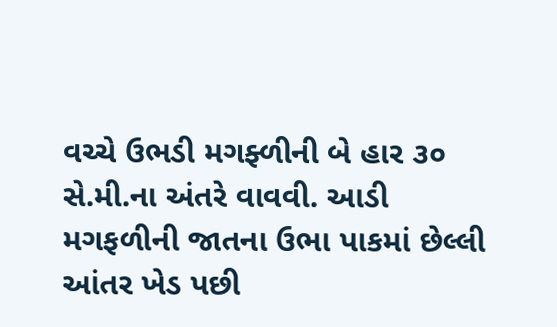વચ્ચે ઉભડી મગફ્ળીની બે હાર ૩૦ સે.મી.ના અંતરે વાવવી. આડી મગફળીની જાતના ઉભા પાકમાં છેલ્લી આંતર ખેડ પછી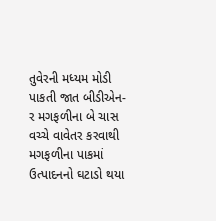તુવેરની મધ્યમ મોડી પાકતી જાત બીડીએન-ર મગફળીના બે ચાસ વચ્ચે વાવેતર કરવાથી મગફળીના પાકમાં ઉત્પાદનનો ઘટાડો થયા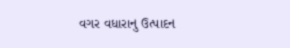વગર વધારાનુ ઉત્પાદન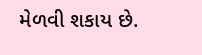મેળવી શકાય છે.